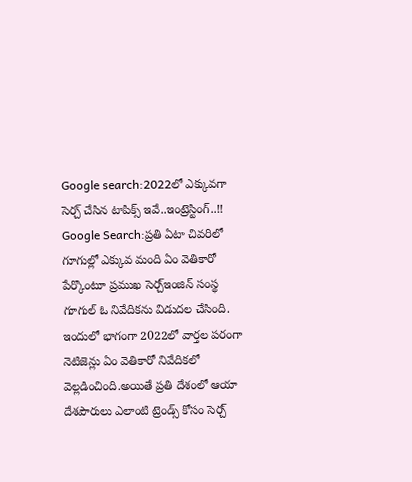Google search:2022లో ఎక్కువగా సెర్చ్ చేసిన టాపిక్స్ ఇవే..ఇంట్రెస్టింగ్..!!
Google Search:ప్రతి ఏటా చివరిలో గూగుల్లో ఎక్కువ మంది ఏం వెతికారో పేర్కొంటూ ప్రముఖ సెర్చ్ఇంజిన్ సంస్థ గూగుల్ ఓ నివేదికను విడుదల చేసింది. ఇందులో భాగంగా 2022లో వార్తల పరంగా నెటిజెన్లు ఏం వెతికారో నివేదికలో వెల్లడించింది.అయితే ప్రతి దేశంలో ఆయా దేశపౌరులు ఎలాంటి ట్రెండ్స్ కోసం సెర్చ్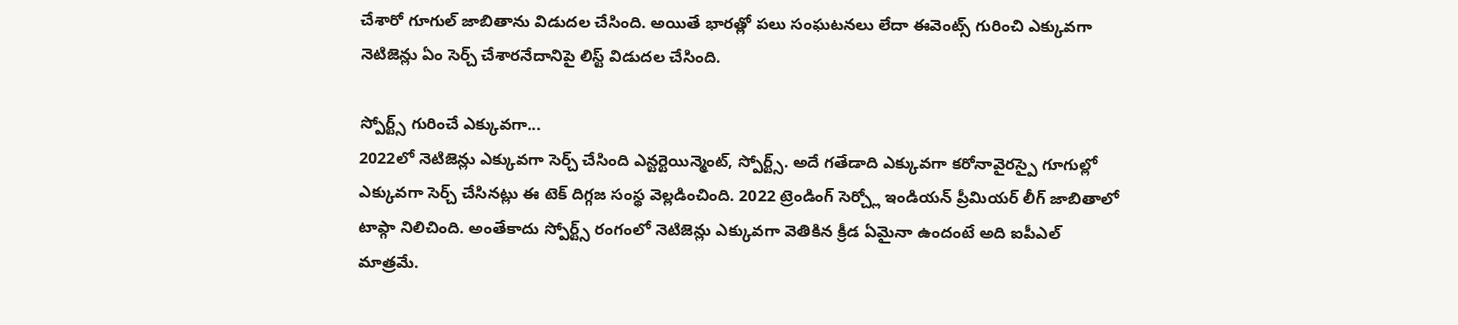చేశారో గూగుల్ జాబితాను విడుదల చేసింది. అయితే భారత్లో పలు సంఘటనలు లేదా ఈవెంట్స్ గురించి ఎక్కువగా నెటిజెన్లు ఏం సెర్చ్ చేశారనేదానిపై లిస్ట్ విడుదల చేసింది.

స్పోర్ట్స్ గురించే ఎక్కువగా...
2022లో నెటిజెన్లు ఎక్కువగా సెర్చ్ చేసింది ఎన్టర్టెయిన్మెంట్, స్పోర్ట్స్. అదే గతేడాది ఎక్కువగా కరోనావైరస్పై గూగుల్లో ఎక్కువగా సెర్చ్ చేసినట్లు ఈ టెక్ దిగ్గజ సంస్థ వెల్లడించింది. 2022 ట్రెండింగ్ సెర్చ్లో ఇండియన్ ప్రీమియర్ లీగ్ జాబితాలో టాప్గా నిలిచింది. అంతేకాదు స్పోర్ట్స్ రంగంలో నెటిజెన్లు ఎక్కువగా వెతికిన క్రీడ ఏమైనా ఉందంటే అది ఐపీఎల్ మాత్రమే.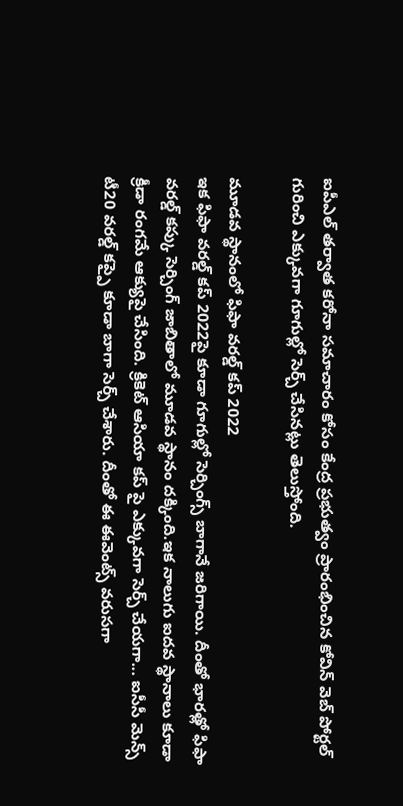ఐపీఎల్ తర్వాత కరోనా సమాచారం కోసం కేంద్ర ప్రభుత్వం ప్రారంభించిన కోవిన్ వెబ్ పోర్టల్ గురించి ఎక్కువగా గూగుల్లో సెర్చ్ చేసినట్లు తెలుస్తోంది.

మూడవ స్థానంలో ఫిఫా వరల్డ్ కప్ 2022
ఇక ఫిఫా వరల్డ్ కప్ 2022పై కూడా గూగుల్లో సెర్చింగ్స్ బాగానే జరిగాయి. దీంతో భారత్లో ఫిఫా వరల్డ్ కప్కు సెర్చింగ్ జాబితాలో మూడవ స్థానం దక్కింది.ఇక నాలుగు ఐదవ స్థానాలు కూడా క్రీడా రంగమే ఆక్యుపై చేసింది. క్రికెట్ ఆసియా కప్ పై ఎక్కువగా సెర్చ్ చేయగా... ఐసీసీ మెన్స్ టీ20 వరల్డ్ కప్పై కూడా బాగా సెర్చ్ చేశారు. దీంతో ఈ ఈవెంట్స్ వరుసగా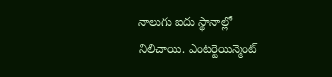నాలుగు ఐదు స్థానాల్లో నిలిచాయి. ఎంటర్టెయిన్మెంట్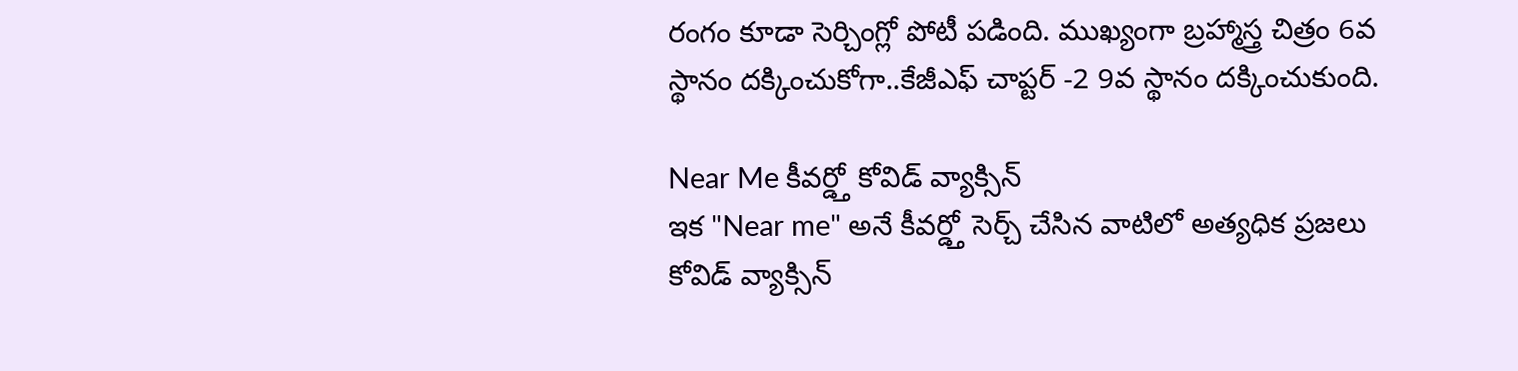రంగం కూడా సెర్చింగ్లో పోటీ పడింది. ముఖ్యంగా బ్రహ్మాస్త్ర చిత్రం 6వ స్థానం దక్కించుకోగా..కేజీఎఫ్ చాప్టర్ -2 9వ స్థానం దక్కించుకుంది.

Near Me కీవర్డ్తో కోవిడ్ వ్యాక్సిన్
ఇక "Near me" అనే కీవర్డ్తో సెర్చ్ చేసిన వాటిలో అత్యధిక ప్రజలు కోవిడ్ వ్యాక్సిన్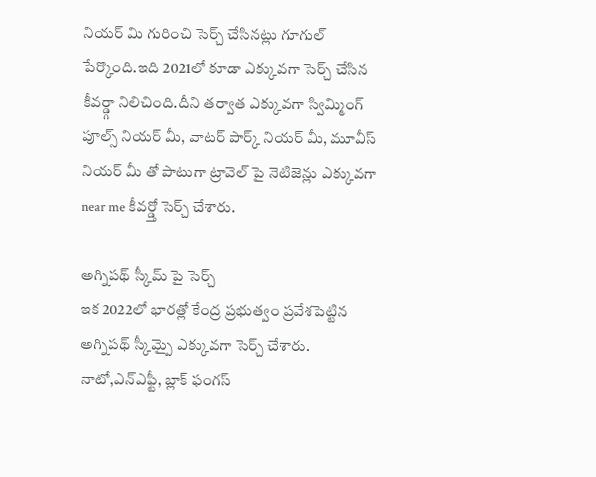నియర్ మి గురించి సెర్చ్ చేసినట్లు గూగుల్ పేర్కొంది.ఇది 2021లో కూడా ఎక్కువగా సెర్చ్ చేసిన కీవర్డ్గా నిలిచింది.దీని తర్వాత ఎక్కువగా స్విమ్మింగ్ పూల్స్ నియర్ మీ, వాటర్ పార్క్ నియర్ మీ, మూవీస్ నియర్ మీ తో పాటుగా ట్రావెల్ పై నెటిజెన్లు ఎక్కువగా near me కీవర్డ్తో సెర్చ్ చేశారు.

అగ్నిపథ్ స్కీమ్ పై సెర్చ్
ఇక 2022లో భారత్లో కేంద్ర ప్రభుత్వం ప్రవేశపెట్టిన అగ్నిపథ్ స్కీమ్పై ఎక్కువగా సెర్చ్ చేశారు. నాటో,ఎన్ఎఫ్టీ, బ్లాక్ ఫంగస్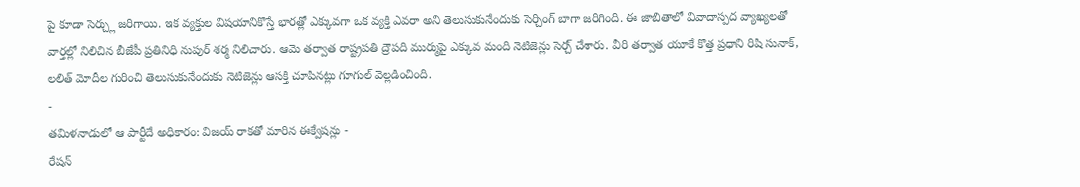పై కూడా సెర్చ్లు జరిగాయి. ఇక వ్యక్తుల విషయానికొస్తే భారత్లో ఎక్కువగా ఒక వ్యక్తి ఎవరా అని తెలుసుకునేందుకు సెర్చింగ్ బాగా జరిగింది. ఈ జాబితాలో వివాదాస్పద వ్యాఖ్యలతో వార్తల్లో నిలిచిన బీజేపీ ప్రతినిధి నుపుర్ శర్మ నిలిచారు. ఆమె తర్వాత రాష్ట్రపతి ద్రౌపది ముర్ముపై ఎక్కువ మంది నెటిజెన్లు సెర్చ్ చేశారు. వీరి తర్వాత యూకే కొత్త ప్రధాని రిషి సునాక్, లలిత్ మోదీల గురించి తెలుసుకునేందుకు నెటిజెన్లు ఆసక్తి చూపినట్లు గూగుల్ వెల్లడించింది.
-
తమిళనాడులో ఆ పార్టీదే అధికారం: విజయ్ రాకతో మారిన ఈక్వేషన్లు -
రేషన్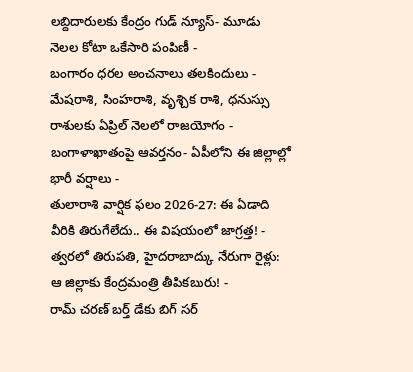లబ్దిదారులకు కేంద్రం గుడ్ న్యూస్- మూడు నెలల కోటా ఒకేసారి పంపిణీ -
బంగారం ధరల అంచనాలు తలకిందులు -
మేషరాశి, సింహరాశి, వృశ్చిక రాశి, ధనుస్సు రాశులకు ఏప్రిల్ నెలలో రాజయోగం -
బంగాళాఖాతంపై ఆవర్తనం- ఏపీలోని ఈ జిల్లాల్లో భారీ వర్షాలు -
తులారాశి వార్షిక ఫలం 2026-27: ఈ ఏడాది వీరికి తిరుగేలేదు.. ఈ విషయంలో జాగ్రత్త! -
త్వరలో తిరుపతి, హైదరాబాద్కు నేరుగా రైళ్లు: ఆ జిల్లాకు కేంద్రమంత్రి తీపికబురు! -
రామ్ చరణ్ బర్త్ డేకు బిగ్ సర్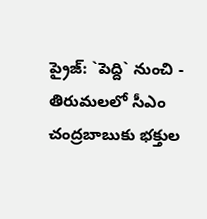ప్రైజ్: `పెద్ది` నుంచి -
తిరుమలలో సీఎం చంద్రబాబుకు భక్తుల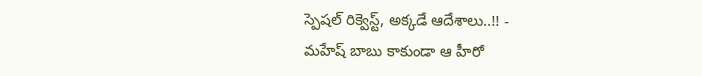స్పెషల్ రిక్వెస్ట్, అక్కడే ఆదేశాలు..!! -
మహేష్ బాబు కాకుండా ఆ హీరో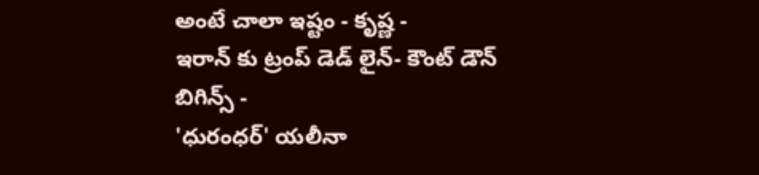అంటే చాలా ఇష్టం - కృష్ణ -
ఇరాన్ కు ట్రంప్ డెడ్ లైన్- కౌంట్ డౌన్ బిగిన్స్ -
'ధురంధర్' యలీనా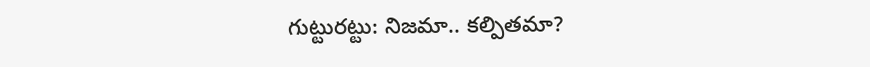గుట్టురట్టు: నిజమా.. కల్పితమా?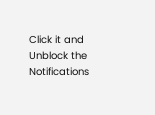Click it and Unblock the Notifications